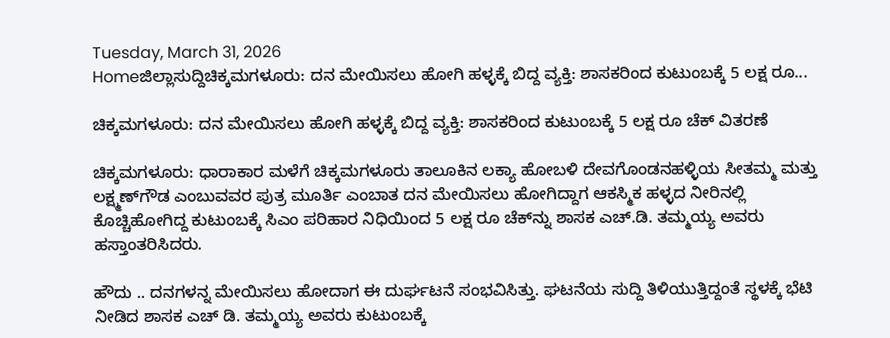Tuesday, March 31, 2026
Homeಜಿಲ್ಲಾಸುದ್ದಿಚಿಕ್ಕಮಗಳೂರು: ದನ ಮೇಯಿಸಲು ಹೋಗಿ ಹಳ್ಳಕ್ಕೆ ಬಿದ್ದ ವ್ಯಕ್ತಿ: ಶಾಸಕರಿಂದ ಕುಟುಂಬಕ್ಕೆ 5 ಲಕ್ಷ ರೂ...

ಚಿಕ್ಕಮಗಳೂರು: ದನ ಮೇಯಿಸಲು ಹೋಗಿ ಹಳ್ಳಕ್ಕೆ ಬಿದ್ದ ವ್ಯಕ್ತಿ: ಶಾಸಕರಿಂದ ಕುಟುಂಬಕ್ಕೆ 5 ಲಕ್ಷ ರೂ ಚೆಕ್ ವಿತರಣೆ

ಚಿಕ್ಕಮಗಳೂರು: ಧಾರಾಕಾರ ಮಳೆಗೆ ಚಿಕ್ಕಮಗಳೂರು ತಾಲೂಕಿನ ಲಕ್ಯಾ ಹೋಬಳಿ ದೇವಗೊಂಡನಹಳ್ಳಿಯ ಸೀತಮ್ಮ ಮತ್ತು ಲಕ್ಷ್ಮಣ್‌ಗೌಡ ಎಂಬುವವರ ಪುತ್ರ ಮೂರ್ತಿ ಎಂಬಾತ ದನ ಮೇಯಿಸಲು ಹೋಗಿದ್ದಾಗ ಆಕಸ್ಮಿಕ ಹಳ್ಳದ ನೀರಿನಲ್ಲಿ ಕೊಚ್ಚಿಹೋಗಿದ್ದ ಕುಟುಂಬಕ್ಕೆ ಸಿಎಂ ಪರಿಹಾರ ನಿಧಿಯಿಂದ 5 ಲಕ್ಷ ರೂ ಚೆಕ್‌ನ್ನು ಶಾಸಕ ಎಚ್.ಡಿ. ತಮ್ಮಯ್ಯ ಅವರು ಹಸ್ತಾಂತರಿಸಿದರು.

ಹೌದು .. ದನಗಳನ್ನ ಮೇಯಿಸಲು ಹೋದಾಗ ಈ ದುರ್ಘಟನೆ ಸಂಭವಿಸಿತ್ತು. ಘಟನೆಯ ಸುದ್ದಿ ತಿಳಿಯುತ್ತಿದ್ದಂತೆ ಸ್ಥಳಕ್ಕೆ ಭೆಟಿ ನೀಡಿದ ಶಾಸಕ ಎಚ್‌ ಡಿ. ತಮ್ಮಯ್ಯ ಅವರು ಕುಟುಂಬಕ್ಕೆ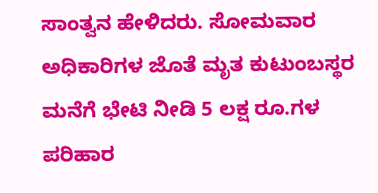ಸಾಂತ್ವನ ಹೇಳಿದರು. ಸೋಮವಾರ ಅಧಿಕಾರಿಗಳ ಜೊತೆ ಮೃತ ಕುಟುಂಬಸ್ಥರ ಮನೆಗೆ ಭೇಟಿ ನೀಡಿ 5 ಲಕ್ಷ ರೂ.ಗಳ ಪರಿಹಾರ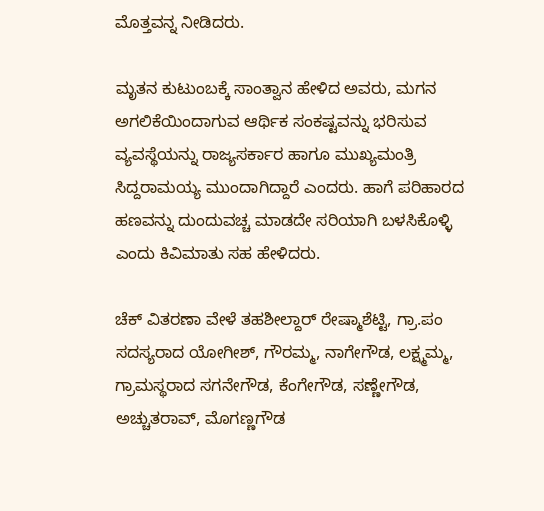ಮೊತ್ತವನ್ನ ನೀಡಿದರು.

ಮೃತನ ಕುಟುಂಬಕ್ಕೆ ಸಾಂತ್ವಾನ ಹೇಳಿದ ಅವರು, ಮಗನ ಅಗಲಿಕೆಯಿಂದಾಗುವ ಆರ್ಥಿಕ ಸಂಕಷ್ಟವನ್ನು ಭರಿಸುವ ವ್ಯವಸ್ಥೆಯನ್ನು ರಾಜ್ಯಸರ್ಕಾರ ಹಾಗೂ ಮುಖ್ಯಮಂತ್ರಿ ಸಿದ್ದರಾಮಯ್ಯ ಮುಂದಾಗಿದ್ದಾರೆ ಎಂದರು. ಹಾಗೆ ಪರಿಹಾರದ ಹಣವನ್ನು ದುಂದುವಚ್ಚ ಮಾಡದೇ ಸರಿಯಾಗಿ ಬಳಸಿಕೊಳ್ಳಿ ಎಂದು ಕಿವಿಮಾತು ಸಹ ಹೇಳಿದರು.

ಚೆಕ್ ವಿತರಣಾ ವೇಳೆ ತಹಶೀಲ್ದಾರ್ ರೇಷ್ಮಾಶೆಟ್ಟಿ, ಗ್ರಾ.ಪಂ ಸದಸ್ಯರಾದ ಯೋಗೀಶ್, ಗೌರಮ್ಮ, ನಾಗೇಗೌಡ, ಲಕ್ಷ್ಮಮ್ಮ, ಗ್ರಾಮಸ್ಥರಾದ ಸಗನೇಗೌಡ, ಕೆಂಗೇಗೌಡ, ಸಣ್ಣೇಗೌಡ, ಅಚ್ಚುತರಾವ್, ಮೊಗಣ್ಣಗೌಡ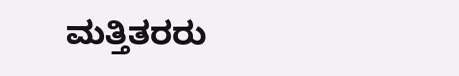ಮತ್ತಿತರರು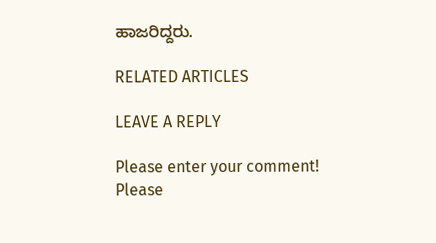ಹಾಜರಿದ್ದರು.

RELATED ARTICLES

LEAVE A REPLY

Please enter your comment!
Please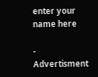enter your name here

- Advertisment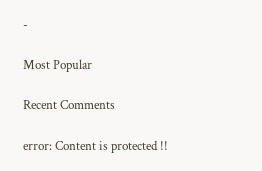-

Most Popular

Recent Comments

error: Content is protected !!